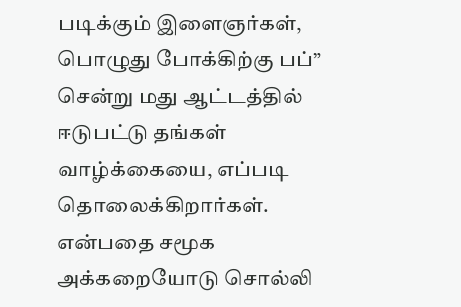படிக்கும் இளைஞர்கள், பொழுது போக்கிற்கு பப்” சென்று மது ஆட்டத்தில் ஈடுபட்டு தங்கள் வாழ்க்கையை, எப்படி தொலைக்கிறார்கள். என்பதை சமூக அக்கறையோடு சொல்லி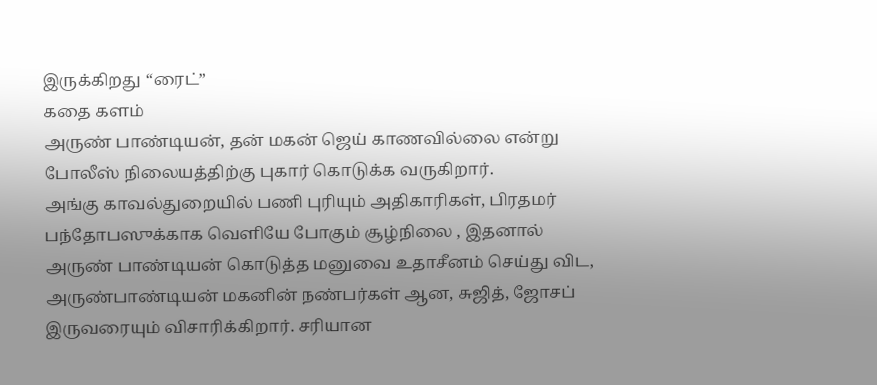இருக்கிறது “ரைட்”
கதை களம்
அருண் பாண்டியன், தன் மகன் ஜெய் காணவில்லை என்று போலீஸ் நிலையத்திற்கு புகார் கொடுக்க வருகிறார்.
அங்கு காவல்துறையில் பணி புரியும் அதிகாரிகள், பிரதமர் பந்தோபஸுக்காக வெளியே போகும் சூழ்நிலை , இதனால் அருண் பாண்டியன் கொடுத்த மனுவை உதாசீனம் செய்து விட, அருண்பாண்டியன் மகனின் நண்பர்கள் ஆன, சுஜித், ஜோசப் இருவரையும் விசாரிக்கிறார். சரியான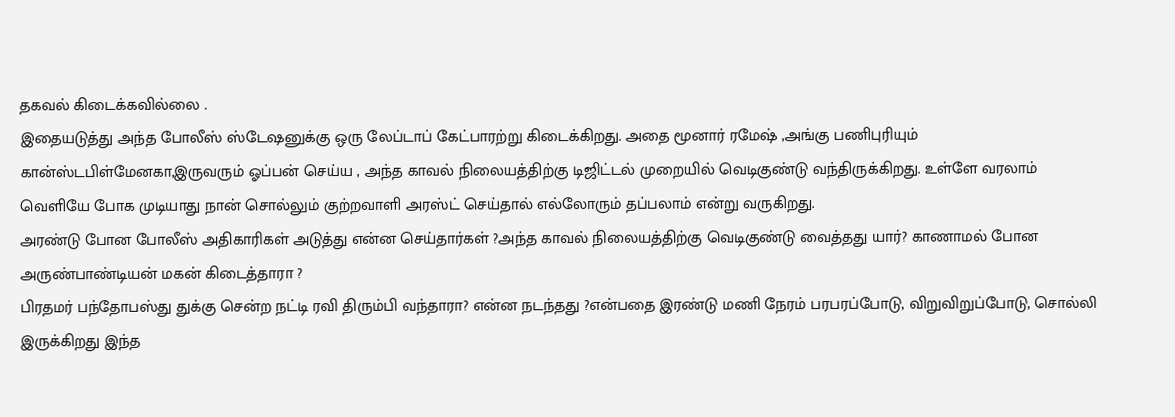தகவல் கிடைக்கவில்லை .
இதையடுத்து அந்த போலீஸ் ஸ்டேஷனுக்கு ஒரு லேப்டாப் கேட்பாரற்று கிடைக்கிறது. அதை மூனார் ரமேஷ் ,அங்கு பணிபுரியும் கான்ஸ்டபிள்மேனகா,இருவரும் ஓப்பன் செய்ய , அந்த காவல் நிலையத்திற்கு டிஜிட்டல் முறையில் வெடிகுண்டு வந்திருக்கிறது. உள்ளே வரலாம் வெளியே போக முடியாது நான் சொல்லும் குற்றவாளி அரஸ்ட் செய்தால் எல்லோரும் தப்பலாம் என்று வருகிறது.
அரண்டு போன போலீஸ் அதிகாரிகள் அடுத்து என்ன செய்தார்கள் ?அந்த காவல் நிலையத்திற்கு வெடிகுண்டு வைத்தது யார்? காணாமல் போன அருண்பாண்டியன் மகன் கிடைத்தாரா ?
பிரதமர் பந்தோபஸ்து துக்கு சென்ற நட்டி ரவி திரும்பி வந்தாரா? என்ன நடந்தது ?என்பதை இரண்டு மணி நேரம் பரபரப்போடு, விறுவிறுப்போடு, சொல்லி இருக்கிறது இந்த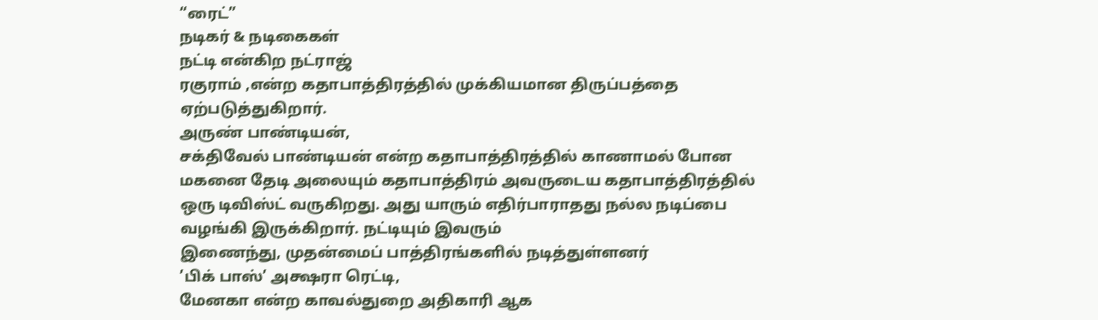“ரைட்”
நடிகர் & நடிகைகள்
நட்டி என்கிற நட்ராஜ்
ரகுராம் ,என்ற கதாபாத்திரத்தில் முக்கியமான திருப்பத்தை ஏற்படுத்துகிறார்.
அருண் பாண்டியன்,
சக்திவேல் பாண்டியன் என்ற கதாபாத்திரத்தில் காணாமல் போன மகனை தேடி அலையும் கதாபாத்திரம் அவருடைய கதாபாத்திரத்தில் ஒரு டிவிஸ்ட் வருகிறது. அது யாரும் எதிர்பாராதது நல்ல நடிப்பை வழங்கி இருக்கிறார். நட்டியும் இவரும்
இணைந்து, முதன்மைப் பாத்திரங்களில் நடித்துள்ளனர்
’பிக் பாஸ்’ அக்ஷரா ரெட்டி,
மேனகா என்ற காவல்துறை அதிகாரி ஆக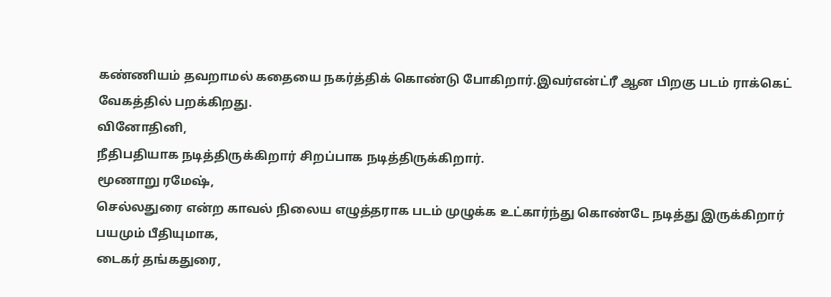கண்ணியம் தவறாமல் கதையை நகர்த்திக் கொண்டு போகிறார்.இவர்என்ட்ரீ ஆன பிறகு படம் ராக்கெட் வேகத்தில் பறக்கிறது.
வினோதினி,
நீதிபதியாக நடித்திருக்கிறார் சிறப்பாக நடித்திருக்கிறார்.
மூணாறு ரமேஷ்,
செல்லதுரை என்ற காவல் நிலைய எழுத்தராக படம் முழுக்க உட்கார்ந்து கொண்டே நடித்து இருக்கிறார் பயமும் பீதியுமாக,
டைகர் தங்கதுரை,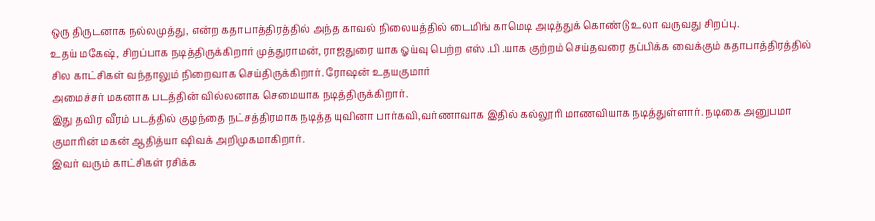ஒரு திருடனாக நல்லமுத்து, என்ற கதாபாத்திரத்தில் அந்த காவல் நிலையத்தில் டைமிங் காமெடி அடித்துக் கொண்டு உலா வருவது சிறப்பு.
உதய் மகேஷ், சிறப்பாக நடித்திருக்கிறார் முத்துராமன், ராஜதுரை யாக ஓய்வு பெற்ற எஸ் .பி .யாக குற்றம் செய்தவரை தப்பிக்க வைக்கும் கதாபாத்திரத்தில் சில காட்சிகள் வந்தாலும் நிறைவாக செய்திருக்கிறார். ரோஷன் உதயகுமார்
அமைச்சர் மகனாக படத்தின் வில்லனாக செமையாக நடித்திருக்கிறார்.
இது தவிர வீரம் படத்தில் குழந்தை நட்சத்திரமாக நடித்த யுவினா பார்கவி,வர்ணாவாக இதில் கல்லூரி மாணவியாக நடித்துள்ளார். நடிகை அனுபமா குமாரின் மகன் ஆதித்யா ஷிவக் அறிமுகமாகிறார்.
இவர் வரும் காட்சிகள் ரசிக்க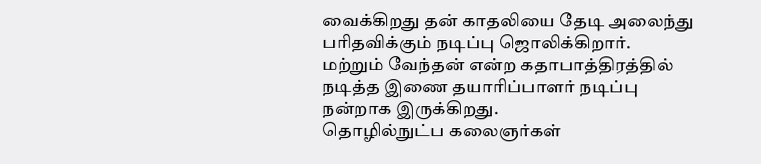வைக்கிறது தன் காதலியை தேடி அலைந்து பரிதவிக்கும் நடிப்பு ஜொலிக்கிறார்.
மற்றும் வேந்தன் என்ற கதாபாத்திரத்தில் நடித்த இணை தயாரிப்பாளர் நடிப்பு நன்றாக இருக்கிறது.
தொழில்நுட்ப கலைஞர்கள்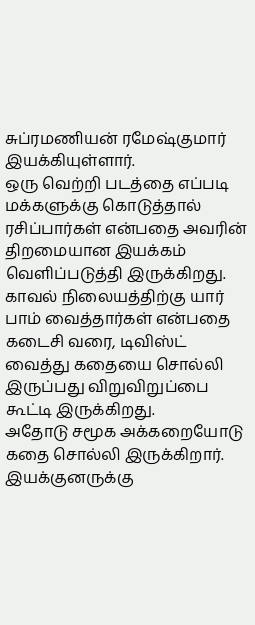சுப்ரமணியன் ரமேஷ்குமார் இயக்கியுள்ளார்.
ஒரு வெற்றி படத்தை எப்படி மக்களுக்கு கொடுத்தால் ரசிப்பார்கள் என்பதை அவரின் திறமையான இயக்கம் வெளிப்படுத்தி இருக்கிறது.
காவல் நிலையத்திற்கு யார் பாம் வைத்தார்கள் என்பதை கடைசி வரை, டிவிஸ்ட் வைத்து கதையை சொல்லி இருப்பது விறுவிறுப்பை கூட்டி இருக்கிறது.
அதோடு சமூக அக்கறையோடு கதை சொல்லி இருக்கிறார். இயக்குனருக்கு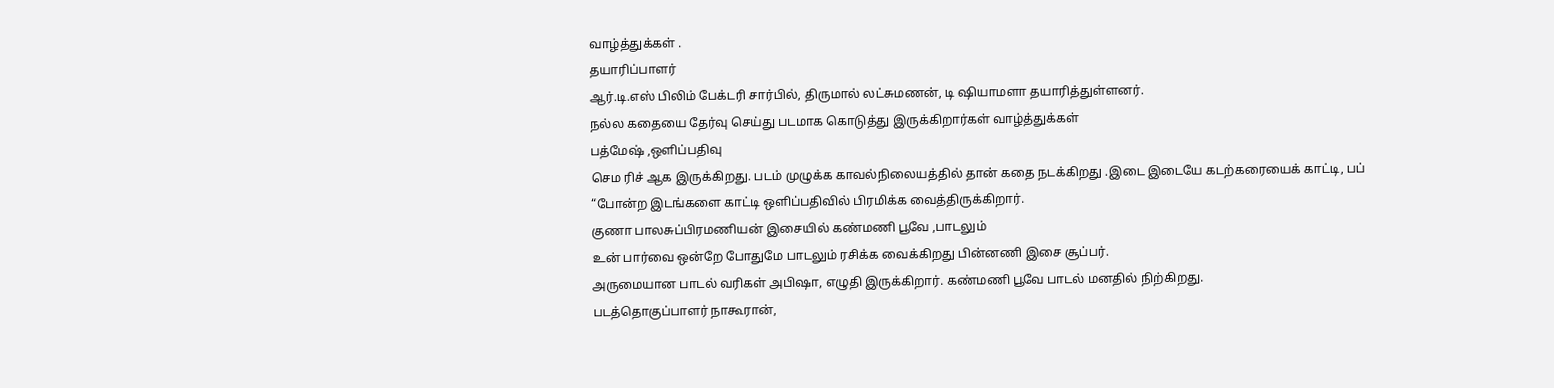வாழ்த்துக்கள் .
தயாரிப்பாளர்
ஆர்.டி.எஸ் பிலிம் பேக்டரி சார்பில், திருமால் லட்சுமணன், டி ஷியாமளா தயாரித்துள்ளனர்.
நல்ல கதையை தேர்வு செய்து படமாக கொடுத்து இருக்கிறார்கள் வாழ்த்துக்கள்
பத்மேஷ் ,ஒளிப்பதிவு
செம ரிச் ஆக இருக்கிறது. படம் முழுக்க காவல்நிலையத்தில் தான் கதை நடக்கிறது .இடை இடையே கடற்கரையைக் காட்டி, பப் “போன்ற இடங்களை காட்டி ஒளிப்பதிவில் பிரமிக்க வைத்திருக்கிறார்.
குணா பாலசுப்பிரமணியன் இசையில் கண்மணி பூவே ,பாடலும்
உன் பார்வை ஒன்றே போதுமே பாடலும் ரசிக்க வைக்கிறது பின்னணி இசை சூப்பர்.
அருமையான பாடல் வரிகள் அபிஷா, எழுதி இருக்கிறார். கண்மணி பூவே பாடல் மனதில் நிற்கிறது.
படத்தொகுப்பாளர் நாகூரான்,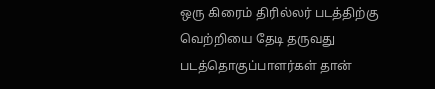ஒரு கிரைம் திரில்லர் படத்திற்கு வெற்றியை தேடி தருவது படத்தொகுப்பாளர்கள் தான்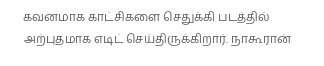கவனமாக காட்சிகளை செதுக்கி படத்தில் அற்புதமாக எடிட் செய்திருக்கிறார். நாகூரான்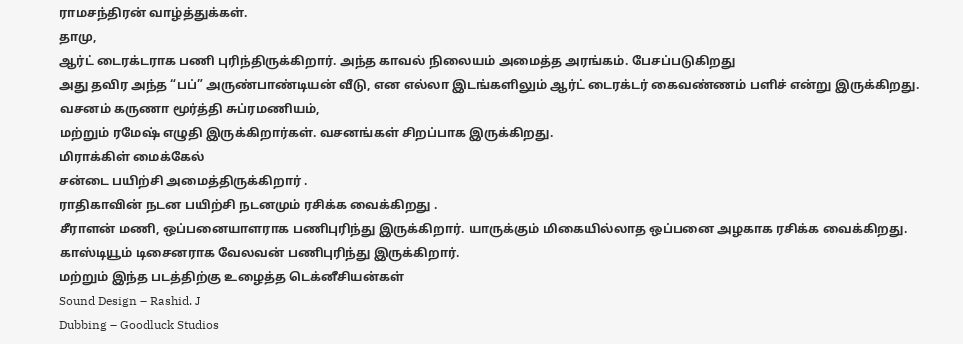ராமசந்திரன் வாழ்த்துக்கள்.
தாமு,
ஆர்ட் டைரக்டராக பணி புரிந்திருக்கிறார். அந்த காவல் நிலையம் அமைத்த அரங்கம். பேசப்படுகிறது
அது தவிர அந்த “பப்” அருண்பாண்டியன் வீடு, என எல்லா இடங்களிலும் ஆர்ட் டைரக்டர் கைவண்ணம் பளிச் என்று இருக்கிறது.
வசனம் கருணா மூர்த்தி சுப்ரமணியம்,
மற்றும் ரமேஷ் எழுதி இருக்கிறார்கள். வசனங்கள் சிறப்பாக இருக்கிறது.
மிராக்கிள் மைக்கேல்
சன்டை பயிற்சி அமைத்திருக்கிறார் .
ராதிகாவின் நடன பயிற்சி நடனமும் ரசிக்க வைக்கிறது .
சீராளன் மணி, ஒப்பனையாளராக பணிபுரிந்து இருக்கிறார். யாருக்கும் மிகையில்லாத ஒப்பனை அழகாக ரசிக்க வைக்கிறது.
காஸ்டியூம் டிசைனராக வேலவன் பணிபுரிந்து இருக்கிறார்.
மற்றும் இந்த படத்திற்கு உழைத்த டெக்னீசியன்கள்
Sound Design – Rashid. J
Dubbing – Goodluck Studios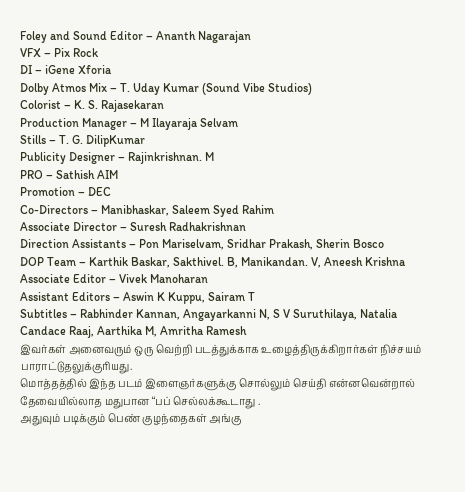Foley and Sound Editor – Ananth Nagarajan
VFX – Pix Rock
DI – iGene Xforia
Dolby Atmos Mix – T. Uday Kumar (Sound Vibe Studios)
Colorist – K. S. Rajasekaran
Production Manager – M Ilayaraja Selvam
Stills – T. G. DilipKumar
Publicity Designer – Rajinkrishnan. M
PRO – Sathish AIM
Promotion – DEC
Co-Directors – Manibhaskar, Saleem Syed Rahim
Associate Director – Suresh Radhakrishnan
Direction Assistants – Pon Mariselvam, Sridhar Prakash, Sherin Bosco
DOP Team – Karthik Baskar, Sakthivel. B, Manikandan. V, Aneesh Krishna
Associate Editor – Vivek Manoharan
Assistant Editors – Aswin K Kuppu, Sairam T
Subtitles – Rabhinder Kannan, Angayarkanni N, S V Suruthilaya, Natalia Candace Raaj, Aarthika M, Amritha Ramesh
இவர்கள் அனைவரும் ஒரு வெற்றி படத்துக்காக உழைத்திருக்கிறார்கள் நிச்சயம் பாராட்டுதலுக்குரியது.
மொத்தத்தில் இந்த படம் இளைஞர்களுக்கு சொல்லும் செய்தி என்னவென்றால்
தேவையில்லாத மதுபான “பப் செல்லக்கூடாது .
அதுவும் படிக்கும் பெண் குழந்தைகள் அங்கு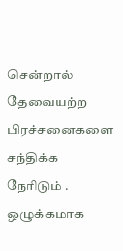சென்றால் தேவையற்ற பிரச்சனைகளை சந்திக்க நேரிடும் .
ஒழுக்கமாக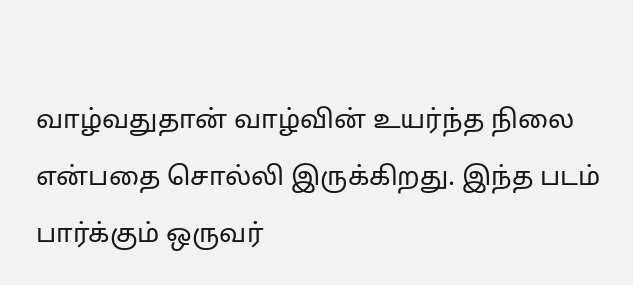வாழ்வதுதான் வாழ்வின் உயர்ந்த நிலை என்பதை சொல்லி இருக்கிறது. இந்த படம் பார்க்கும் ஒருவர்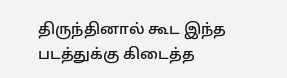திருந்தினால் கூட இந்த படத்துக்கு கிடைத்த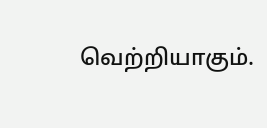வெற்றியாகும்.